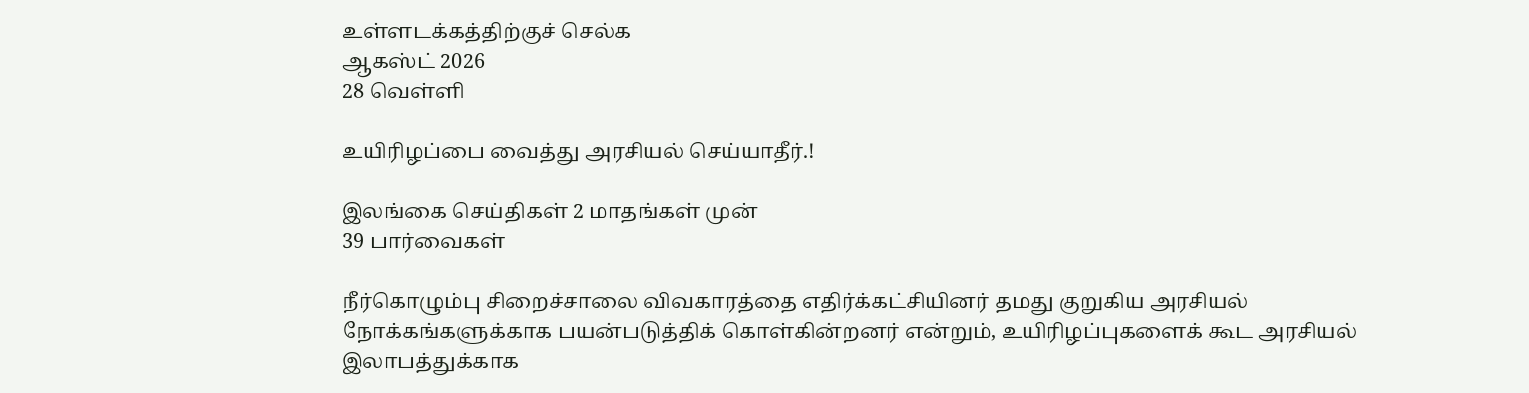உள்ளடக்கத்திற்குச் செல்க
ஆகஸ்ட் 2026
28 வெள்ளி

உயிரிழப்பை வைத்து அரசியல் செய்யாதீர்.!

இலங்கை செய்திகள் 2 மாதங்கள் முன்
39 பார்வைகள்

நீர்கொழும்பு சிறைச்சாலை விவகாரத்தை எதிர்க்கட்சியினர் தமது குறுகிய அரசியல் நோக்கங்களுக்காக பயன்படுத்திக் கொள்கின்றனர் என்றும், உயிரிழப்புகளைக் கூட அரசியல் இலாபத்துக்காக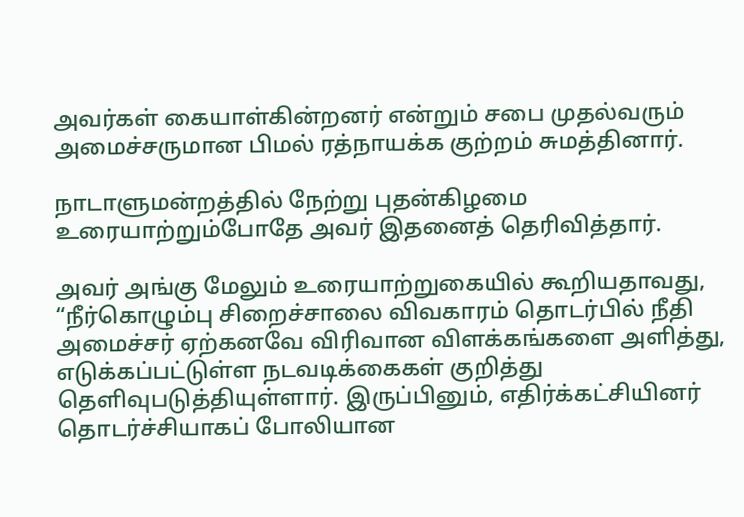அவர்கள் கையாள்கின்றனர் என்றும் சபை முதல்வரும் அமைச்சருமான பிமல் ரத்நாயக்க குற்றம் சுமத்தினார்.

நாடாளுமன்றத்தில் நேற்று புதன்கிழமை உரையாற்றும்போதே அவர் இதனைத் தெரிவித்தார்.

அவர் அங்கு மேலும் உரையாற்றுகையில் கூறியதாவது,
“நீர்கொழும்பு சிறைச்சாலை விவகாரம் தொடர்பில் நீதி அமைச்சர் ஏற்கனவே விரிவான விளக்கங்களை அளித்து, எடுக்கப்பட்டுள்ள நடவடிக்கைகள் குறித்து தெளிவுபடுத்தியுள்ளார். இருப்பினும், எதிர்க்கட்சியினர் தொடர்ச்சியாகப் போலியான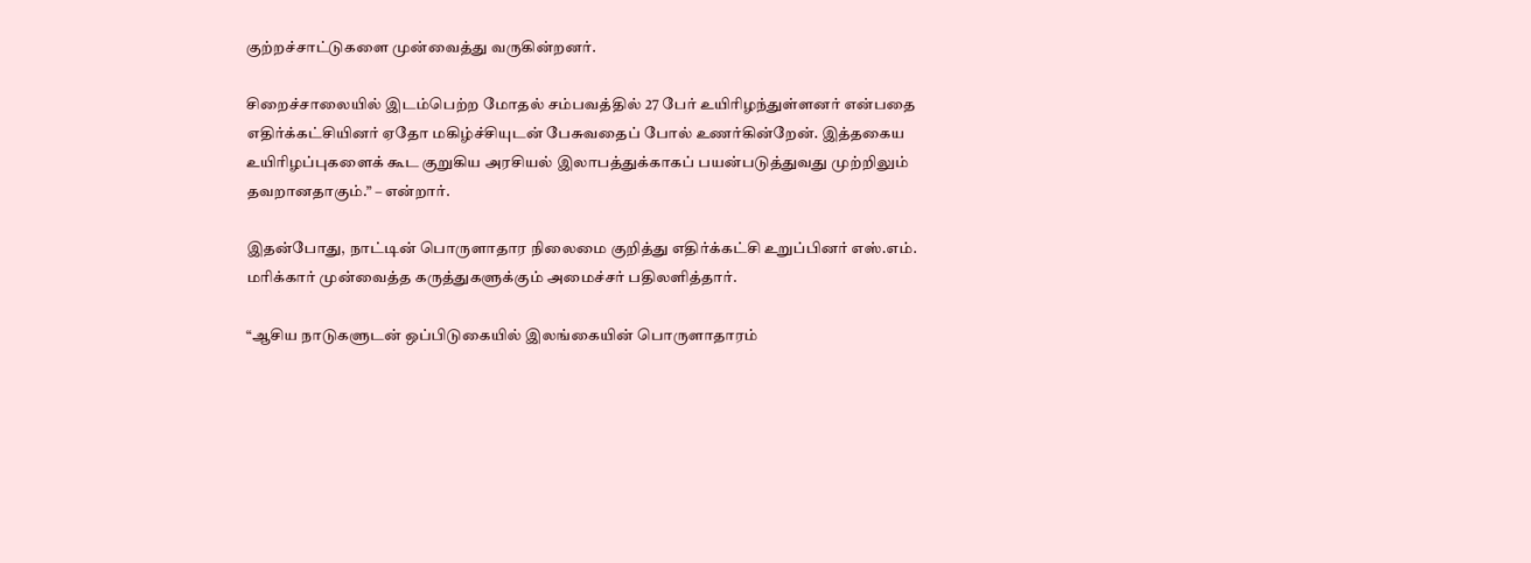குற்றச்சாட்டுகளை முன்வைத்து வருகின்றனர்.

சிறைச்சாலையில் இடம்பெற்ற மோதல் சம்பவத்தில் 27 பேர் உயிரிழந்துள்ளனர் என்பதை எதிர்க்கட்சியினர் ஏதோ மகிழ்ச்சியுடன் பேசுவதைப் போல் உணர்கின்றேன். இத்தகைய உயிரிழப்புகளைக் கூட குறுகிய அரசியல் இலாபத்துக்காகப் பயன்படுத்துவது முற்றிலும் தவறானதாகும்.” – என்றார்.

இதன்போது, நாட்டின் பொருளாதார நிலைமை குறித்து எதிர்க்கட்சி உறுப்பினர் எஸ்.எம். மரிக்கார் முன்வைத்த கருத்துகளுக்கும் அமைச்சர் பதிலளித்தார்.

“ஆசிய நாடுகளுடன் ஒப்பிடுகையில் இலங்கையின் பொருளாதாரம்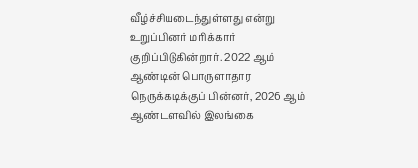வீழ்ச்சியடைந்துள்ளது என்று உறுப்பினர் மரிக்கார் குறிப்பிடுகின்றார். 2022 ஆம் ஆண்டின் பொருளாதார நெருக்கடிக்குப் பின்னர், 2026 ஆம் ஆண்டளவில் இலங்கை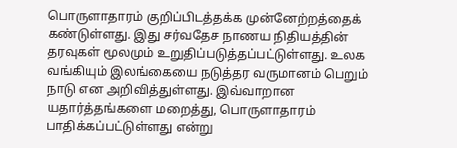பொருளாதாரம் குறிப்பிடத்தக்க முன்னேற்றத்தைக் கண்டுள்ளது. இது சர்வதேச நாணய நிதியத்தின் தரவுகள் மூலமும் உறுதிப்படுத்தப்பட்டுள்ளது. உலக வங்கியும் இலங்கையை நடுத்தர வருமானம் பெறும் நாடு என அறிவித்துள்ளது. இவ்வாறான யதார்த்தங்களை மறைத்து, பொருளாதாரம் பாதிக்கப்பட்டுள்ளது என்று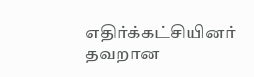எதிர்க்கட்சியினர் தவறான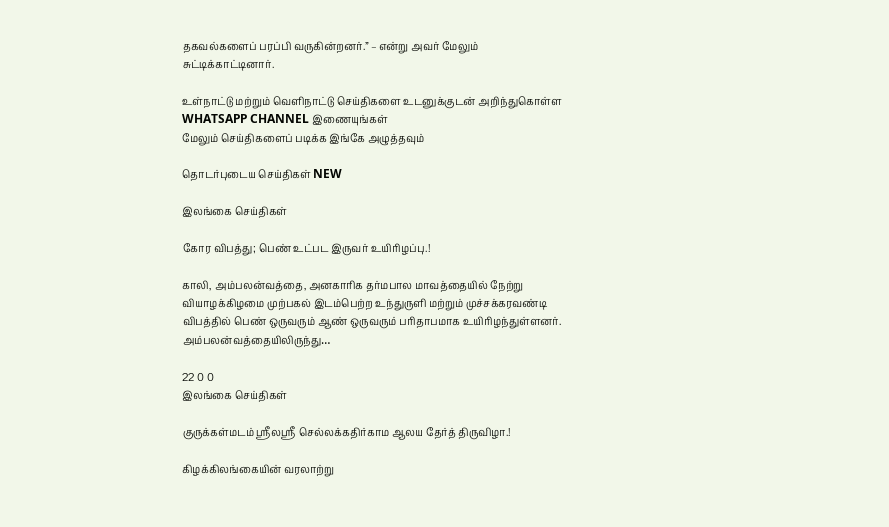தகவல்களைப் பரப்பி வருகின்றனர்.” – என்று அவர் மேலும் சுட்டிக்காட்டினார்.

உள்நாட்டு மற்றும் வெளிநாட்டு செய்திகளை உடனுக்குடன் அறிந்துகொள்ள WHATSAPP CHANNEL இணையுங்கள்
மேலும் செய்திகளைப் படிக்க இங்கே அழுத்தவும்

தொடர்புடைய செய்திகள் NEW

இலங்கை செய்திகள்

கோர விபத்து; பெண் உட்பட இருவர் உயிரிழப்பு.!

காலி, அம்பலன்வத்தை, அனகாரிக தர்மபால மாவத்தையில் நேற்று வியாழக்கிழமை முற்பகல் இடம்பெற்ற உந்துருளி மற்றும் முச்சக்கரவண்டி விபத்தில் பெண் ஒருவரும் ஆண் ஒருவரும் பரிதாபமாக உயிரிழந்துள்ளனர். அம்பலன்வத்தையிலிருந்து…

22 0 0
இலங்கை செய்திகள்

குருக்கள்மடம் ஸ்ரீலஸ்ரீ செல்லக்கதிர்காம ஆலய தேர்த் திருவிழா.!

கிழக்கிலங்கையின் வரலாற்று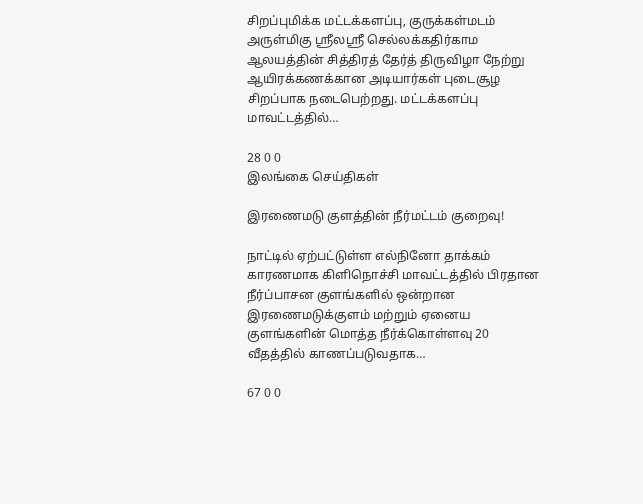சிறப்புமிக்க மட்டக்களப்பு, குருக்கள்மடம் அருள்மிகு ஸ்ரீலஸ்ரீ செல்லக்கதிர்காம ஆலயத்தின் சித்திரத் தேர்த் திருவிழா நேற்று ஆயிரக்கணக்கான அடியார்கள் புடைசூழ சிறப்பாக நடைபெற்றது. மட்டக்களப்பு மாவட்டத்தில்…

28 0 0
இலங்கை செய்திகள்

இரணைமடு குளத்தின் நீர்மட்டம் குறைவு!

நாட்டில் ஏற்பட்டுள்ள எல்நினோ தாக்கம் காரணமாக கிளிநொச்சி மாவட்டத்தில் பிரதான நீர்ப்பாசன குளங்களில் ஒன்றான இரணைமடுக்குளம் மற்றும் ஏனைய குளங்களின் மொத்த நீர்க்கொள்ளவு 20 வீதத்தில் காணப்படுவதாக…

67 0 0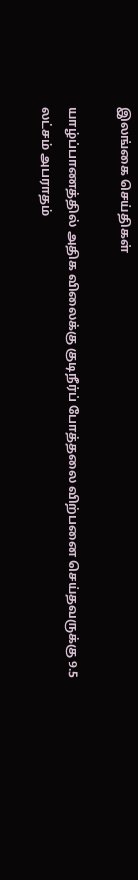இலங்கை செய்திகள்

யாழ்ப்பாணத்தில் அதிக விலைக்கு குடிநீர்ப் போத்தலை விற்பனை செய்தவருக்கு 9.5 லட்சம் அபராதம்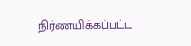நிர்ணயிக்கப்பட்ட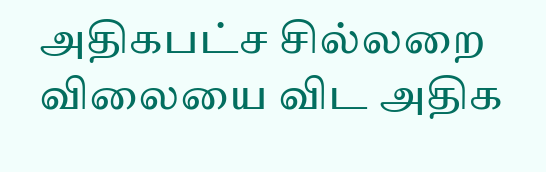அதிகபட்ச சில்லறை விலையை விட அதிக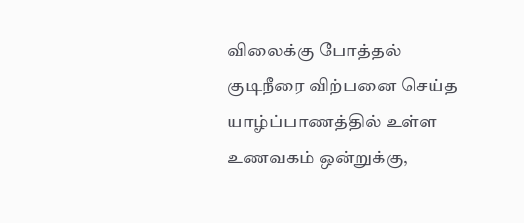விலைக்கு போத்தல் குடிநீரை விற்பனை செய்த யாழ்ப்பாணத்தில் உள்ள உணவகம் ஒன்றுக்கு,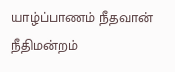யாழ்ப்பாணம் நீதவான் நீதிமன்றம்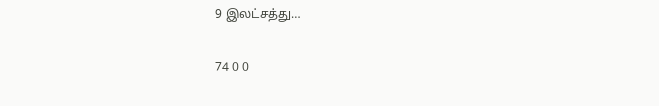9 இலட்சத்து…

74 0 0